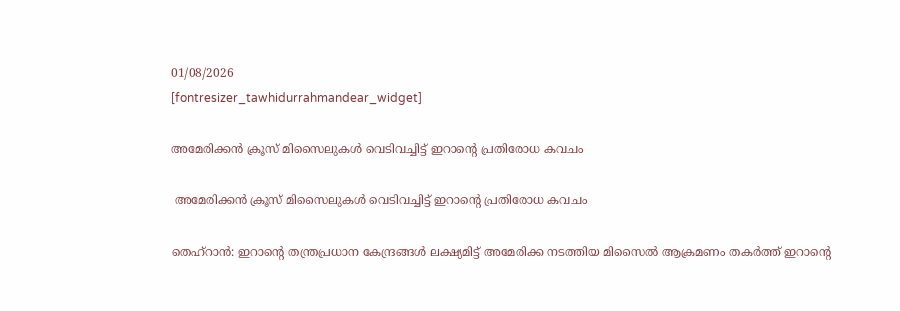01/08/2026
[fontresizer_tawhidurrahmandear_widget]

അമേരിക്കൻ ക്രൂസ് മിസൈലുകൾ വെടിവച്ചിട്ട് ഇറാന്റെ പ്രതിരോധ കവചം

 അമേരിക്കൻ ക്രൂസ് മിസൈലുകൾ വെടിവച്ചിട്ട് ഇറാന്റെ പ്രതിരോധ കവചം

തെഹ്‌റാൻ: ഇറാന്റെ തന്ത്രപ്രധാന കേന്ദ്രങ്ങൾ ലക്ഷ്യമിട്ട് അമേരിക്ക നടത്തിയ മിസൈൽ ആക്രമണം തകർത്ത് ഇറാന്റെ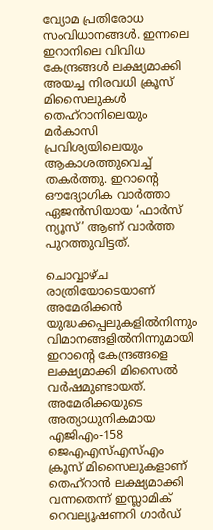വ്യോമ പ്രതിരോധ സംവിധാനങ്ങൾ. ഇന്നലെ ഇറാനിലെ വിവിധ കേന്ദ്രങ്ങൾ ലക്ഷ്യമാക്കി അയച്ച നിരവധി ക്രൂസ് മിസൈലുകൾ തെഹ്റാനിലെയും മർകാസി പ്രവിശ്യയിലെയും ആകാശത്തുവെച്ച് തകർത്തു. ഇറാന്റെ ഔദ്യോഗിക വാർത്താ ഏജൻസിയായ ‘ഫാർസ് ന്യൂസ്’ ആണ് വാർത്ത പുറത്തുവിട്ടത്.

ചൊവ്വാഴ്ച രാത്രിയോടെയാണ് അമേരിക്കൻ യുദ്ധക്കപ്പലുകളിൽനിന്നും വിമാനങ്ങളിൽനിന്നുമായി ഇറാന്റെ കേന്ദ്രങ്ങളെ ലക്ഷ്യമാക്കി മിസൈൽ വർഷമുണ്ടായത്. അമേരിക്കയുടെ അത്യാധുനികമായ എജിഎം-158 ജെഎഎസ്എസ്എം ക്രൂസ് മിസൈലുകളാണ് തെഹ്റാൻ ലക്ഷ്യമാക്കി വന്നതെന്ന് ഇസ്ലാമിക് റെവല്യൂഷണറി ഗാർഡ്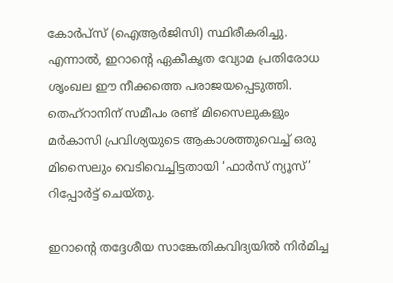കോർപ്സ് (ഐആർജിസി) സ്ഥിരീകരിച്ചു. എന്നാൽ, ഇറാന്റെ ഏകീകൃത വ്യോമ പ്രതിരോധ ശൃംഖല ഈ നീക്കത്തെ പരാജയപ്പെടുത്തി. തെഹ്റാനിന് സമീപം രണ്ട് മിസൈലുകളും മർകാസി പ്രവിശ്യയുടെ ആകാശത്തുവെച്ച് ഒരു മിസൈലും വെടിവെച്ചിട്ടതായി ‘ഫാർസ് ന്യൂസ്’ റിപ്പോർട്ട് ചെയ്തു.

ഇറാന്റെ തദ്ദേശീയ സാങ്കേതികവിദ്യയിൽ നിർമിച്ച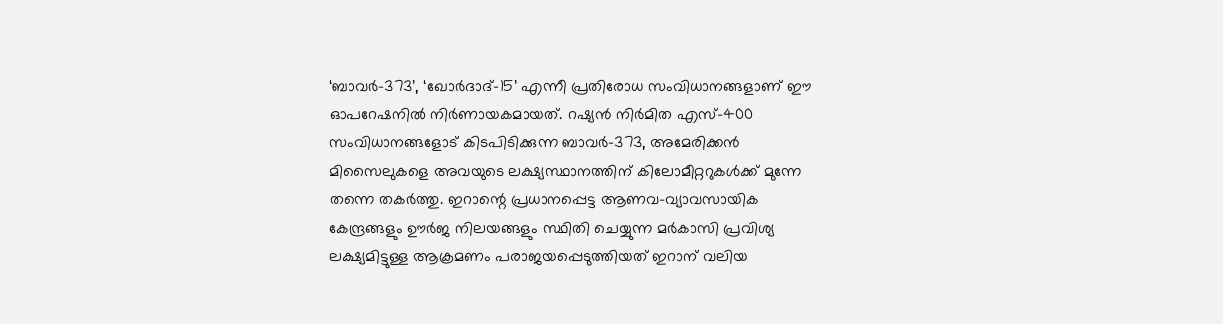‘ബാവർ-373’, ‘ഖോർദാദ്-15’ എന്നീ പ്രതിരോധ സംവിധാനങ്ങളാണ് ഈ ഓപറേഷനിൽ നിർണായകമായത്. റഷ്യൻ നിർമിത എസ്-400 സംവിധാനങ്ങളോട് കിടപിടിക്കുന്ന ബാവർ-373, അമേരിക്കൻ മിസൈലുകളെ അവയുടെ ലക്ഷ്യസ്ഥാനത്തിന് കിലോമീറ്ററുകൾക്ക് മുന്നേ തന്നെ തകർത്തു. ഇറാന്റെ പ്രധാനപ്പെട്ട ആണവ-വ്യാവസായിക കേന്ദ്രങ്ങളും ഊർജ നിലയങ്ങളും സ്ഥിതി ചെയ്യുന്ന മർകാസി പ്രവിശ്യ ലക്ഷ്യമിട്ടുള്ള ആക്രമണം പരാജയപ്പെടുത്തിയത് ഇറാന് വലിയ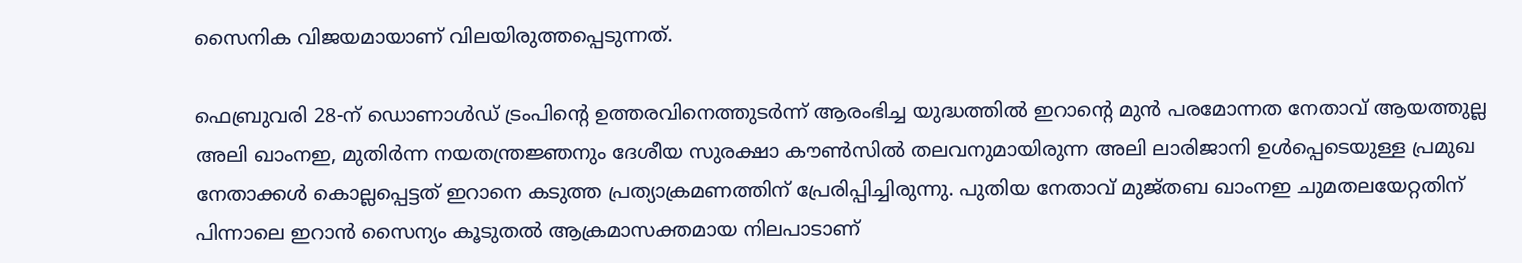സൈനിക വിജയമായാണ് വിലയിരുത്തപ്പെടുന്നത്.

ഫെബ്രുവരി 28-ന് ഡൊണാൾഡ് ട്രംപിന്റെ ഉത്തരവിനെത്തുടർന്ന് ആരംഭിച്ച യുദ്ധത്തിൽ ഇറാന്റെ മുൻ പരമോന്നത നേതാവ് ആയത്തുല്ല അലി ഖാംനഇ, മുതിർന്ന നയതന്ത്രജ്ഞനും ദേശീയ സുരക്ഷാ കൗൺസിൽ തലവനുമായിരുന്ന അലി ലാരിജാനി ഉൾപ്പെടെയുള്ള പ്രമുഖ നേതാക്കൾ കൊല്ലപ്പെട്ടത് ഇറാനെ കടുത്ത പ്രത്യാക്രമണത്തിന് പ്രേരിപ്പിച്ചിരുന്നു. പുതിയ നേതാവ് മുജ്തബ ഖാംനഇ ചുമതലയേറ്റതിന് പിന്നാലെ ഇറാൻ സൈന്യം കൂടുതൽ ആക്രമാസക്തമായ നിലപാടാണ്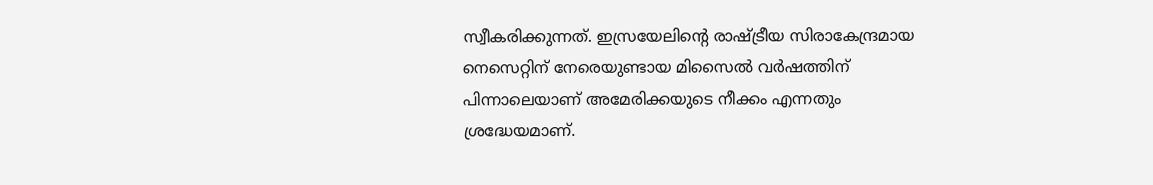സ്വീകരിക്കുന്നത്. ഇസ്രയേലിന്റെ രാഷ്ട്രീയ സിരാകേന്ദ്രമായ നെസെറ്റിന് നേരെയുണ്ടായ മിസൈൽ വർഷത്തിന് പിന്നാലെയാണ് അമേരിക്കയുടെ നീക്കം എന്നതും ശ്രദ്ധേയമാണ്.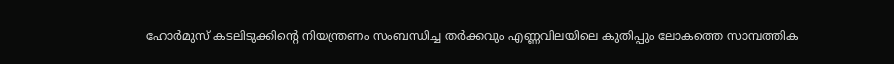ഹോർമുസ് കടലിടുക്കിന്റെ നിയന്ത്രണം സംബന്ധിച്ച തർക്കവും എണ്ണവിലയിലെ കുതിപ്പും ലോകത്തെ സാമ്പത്തിക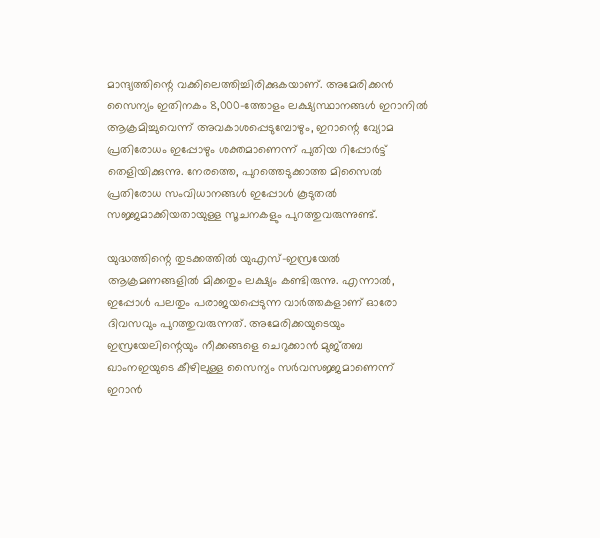മാന്ദ്യത്തിന്റെ വക്കിലെത്തിച്ചിരിക്കുകയാണ്. അമേരിക്കൻ സൈന്യം ഇതിനകം 8,000-ത്തോളം ലക്ഷ്യസ്ഥാനങ്ങൾ ഇറാനിൽ ആക്രമിച്ചുവെന്ന് അവകാശപ്പെടുമ്പോഴും, ഇറാന്റെ വ്യോമ പ്രതിരോധം ഇപ്പോഴും ശക്തമാണെന്ന് പുതിയ റിപ്പോർട്ട് തെളിയിക്കുന്നു. നേരത്തെ, പുറത്തെടുക്കാത്ത മിസൈൽ പ്രതിരോധ സംവിധാനങ്ങൾ ഇപ്പോൾ കൂടുതൽ സജ്ജമാക്കിയതായുള്ള സൂചനകളും പുറത്തുവരുന്നുണ്ട്.

യുദ്ധത്തിന്റെ തുടക്കത്തിൽ യുഎസ്-ഇസ്രയേൽ ആക്രമണങ്ങളിൽ മിക്കതും ലക്ഷ്യം കണ്ടിരുന്നു. എന്നാൽ, ഇപ്പോൾ പലതും പരാജയപ്പെടുന്ന വാർത്തകളാണ് ഓരോ ദിവസവും പുറത്തുവരുന്നത്. അമേരിക്കയുടെയും ഇസ്രയേലിന്റെയും നീക്കങ്ങളെ ചെറുക്കാൻ മുജ്തബ ഖാംനഇയുടെ കീഴിലുള്ള സൈന്യം സർവസജ്ജമാണെന്ന് ഇറാൻ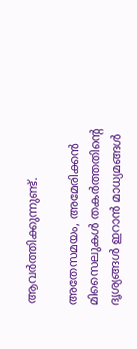ആവർത്തിക്കുന്നുണ്ട്.

അതേസമയം, അമേരിക്കൻ മിസൈലുകൾ തകർത്തതിന്റെ ദൃശ്യങ്ങൾ ഇറാൻ മാധ്യമങ്ങൾ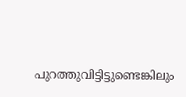പുറത്തുവിട്ടിട്ടുണ്ടെങ്കിലും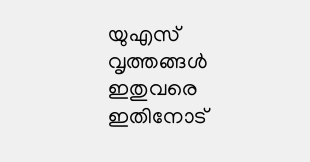യുഎസ് വൃത്തങ്ങൾ ഇതുവരെ ഇതിനോട്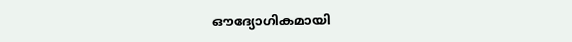ഔദ്യോഗികമായി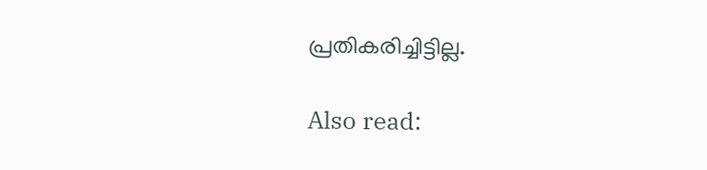പ്രതികരിച്ചിട്ടില്ല.

Also read: